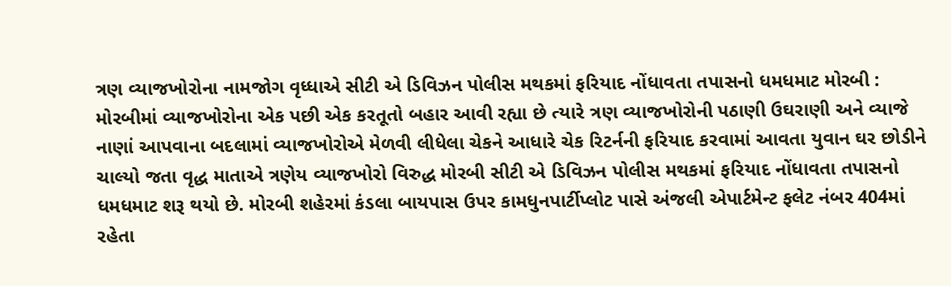ત્રણ વ્યાજખોરોના નામજોગ વૃધ્ધાએ સીટી એ ડિવિઝન પોલીસ મથકમાં ફરિયાદ નોંધાવતા તપાસનો ધમધમાટ મોરબી : મોરબીમાં વ્યાજખોરોના એક પછી એક કરતૂતો બહાર આવી રહ્યા છે ત્યારે ત્રણ વ્યાજખોરોની પઠાણી ઉઘરાણી અને વ્યાજે નાણાં આપવાના બદલામાં વ્યાજખોરોએ મેળવી લીધેલા ચેકને આધારે ચેક રિટર્નની ફરિયાદ કરવામાં આવતા યુવાન ઘર છોડીને ચાલ્યો જતા વૃદ્ધ માતાએ ત્રણેય વ્યાજખોરો વિરુદ્ધ મોરબી સીટી એ ડિવિઝન પોલીસ મથકમાં ફરિયાદ નોંધાવતા તપાસનો ધમધમાટ શરૂ થયો છે. મોરબી શહેરમાં કંડલા બાયપાસ ઉપર કામધુનપાર્ટીપ્લોટ પાસે અંજલી એપાર્ટમેન્ટ ફલેટ નંબર 404માં રહેતા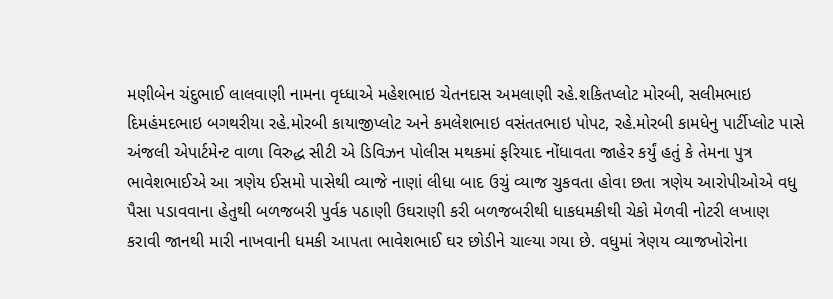મણીબેન ચંદુભાઈ લાલવાણી નામના વૃધ્ધાએ મહેશભાઇ ચેતનદાસ અમલાણી રહે.શકિતપ્લોટ મોરબી, સલીમભાઇ દિમહંમદભાઇ બગથરીયા રહે.મોરબી કાયાજીપ્લોટ અને કમલેશભાઇ વસંતતભાઇ પોપટ, રહે.મોરબી કામધેનુ પાર્ટીપ્લોટ પાસે અંજલી એપાર્ટમેન્ટ વાળા વિરુદ્ધ સીટી એ ડિવિઝન પોલીસ મથકમાં ફરિયાદ નોંધાવતા જાહેર કર્યું હતું કે તેમના પુત્ર ભાવેશભાઈએ આ ત્રણેય ઈસમો પાસેથી વ્યાજે નાણાં લીધા બાદ ઉચું વ્યાજ ચુકવતા હોવા છતા ત્રણેય આરોપીઓએ વધુ પૈસા પડાવવાના હેતુથી બળજબરી પુર્વક પઠાણી ઉઘરાણી કરી બળજબરીથી ધાકધમકીથી ચેકો મેળવી નોટરી લખાણ કરાવી જાનથી મારી નાખવાની ધમકી આપતા ભાવેશભાઈ ઘર છોડીને ચાલ્યા ગયા છે. વધુમાં ત્રેણય વ્યાજખોરોના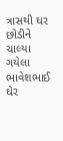ત્રાસથી ઘર છોડીને ચાલ્યા ગયેલા ભાવેશભાઈ ઘેર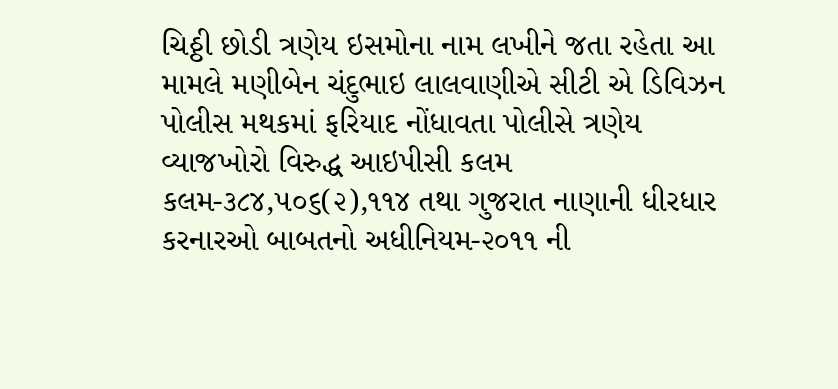ચિઠ્ઠી છોડી ત્રણેય ઇસમોના નામ લખીને જતા રહેતા આ મામલે મણીબેન ચંદુભાઇ લાલવાણીએ સીટી એ ડિવિઝન પોલીસ મથકમાં ફરિયાદ નોંધાવતા પોલીસે ત્રણેય વ્યાજખોરો વિરુદ્ધ આઇપીસી કલમ કલમ-૩૮૪,૫૦૬(૨),૧૧૪ તથા ગુજરાત નાણાની ધીરધાર કરનારઓ બાબતનો અધીનિયમ-૨૦૧૧ ની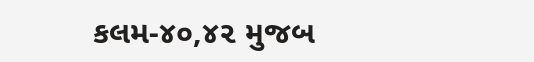કલમ-૪૦,૪૨ મુજબ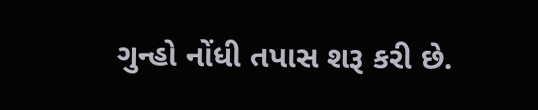ગુન્હો નોંધી તપાસ શરૂ કરી છે.